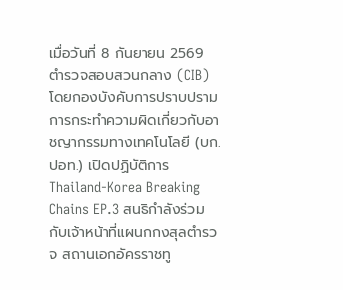เมื่อวันที่ 8 กันยายน 2569 ตำรวจสอบสวนกลาง (CIB) โดยกองบังคับการปราบปรามการกระทำความผิดเกี่ยวกับอาชญากรรมทางเทคโนโลยี (บก.ปอท.) เปิดปฏิบัติการ Thailand-Korea Breaking Chains EP.3 สนธิกำลังร่วมกับเจ้าหน้าที่แผนกกงสุลตำรวจ สถานเอกอัครราชทู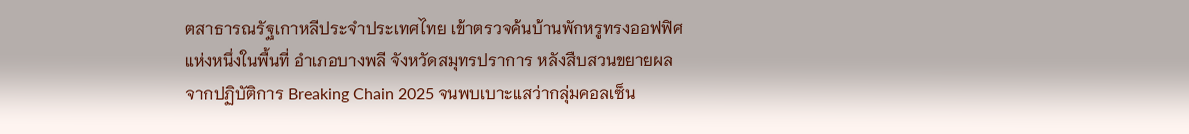ตสาธารณรัฐเกาหลีประจำประเทศไทย เข้าตรวจค้นบ้านพักหรูทรงออฟฟิศแห่งหนึ่งในพื้นที่ อำเภอบางพลี จังหวัดสมุทรปราการ หลังสืบสวนขยายผลจากปฏิบัติการ Breaking Chain 2025 จนพบเบาะแสว่ากลุ่มคอลเซ็น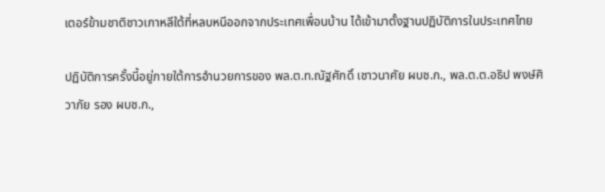เตอร์ข้ามชาติชาวเกาหลีใต้ที่หลบหนีออกจากประเทศเพื่อนบ้าน ได้เข้ามาตั้งฐานปฏิบัติการในประเทศไทย

ปฏิบัติการครั้งนี้อยู่ภายใต้การอำนวยการของ พล.ต.ท.ณัฐศักดิ์ เชาวนาศัย ผบช.ก., พล.ต.ต.อธิป พงษ์ศิวาภัย รอง ผบช.ก.,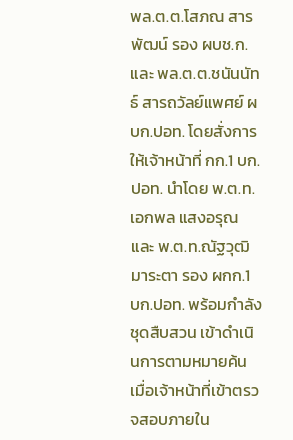พล.ต.ต.โสภณ สารพัฒน์ รอง ผบช.ก. และ พล.ต.ต.ชนันนัทธ์ สารถวัลย์แพศย์ ผบก.ปอท. โดยสั่งการให้เจ้าหน้าที่ กก.1 บก.ปอท. นำโดย พ.ต.ท.เอกพล แสงอรุณ และ พ.ต.ท.ณัฐวุฒิ มาระตา รอง ผกก.1 บก.ปอท. พร้อมกำลังชุดสืบสวน เข้าดำเนินการตามหมายค้น
เมื่อเจ้าหน้าที่เข้าตรวจสอบภายใน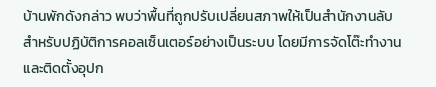บ้านพักดังกล่าว พบว่าพื้นที่ถูกปรับเปลี่ยนสภาพให้เป็นสำนักงานลับสำหรับปฏิบัติการคอลเซ็นเตอร์อย่างเป็นระบบ โดยมีการจัดโต๊ะทำงานและติดตั้งอุปก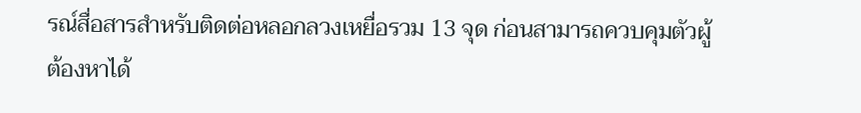รณ์สื่อสารสำหรับติดต่อหลอกลวงเหยื่อรวม 13 จุด ก่อนสามารถควบคุมตัวผู้ต้องหาได้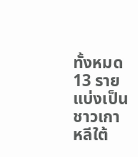ทั้งหมด 13 ราย แบ่งเป็นชาวเกาหลีใต้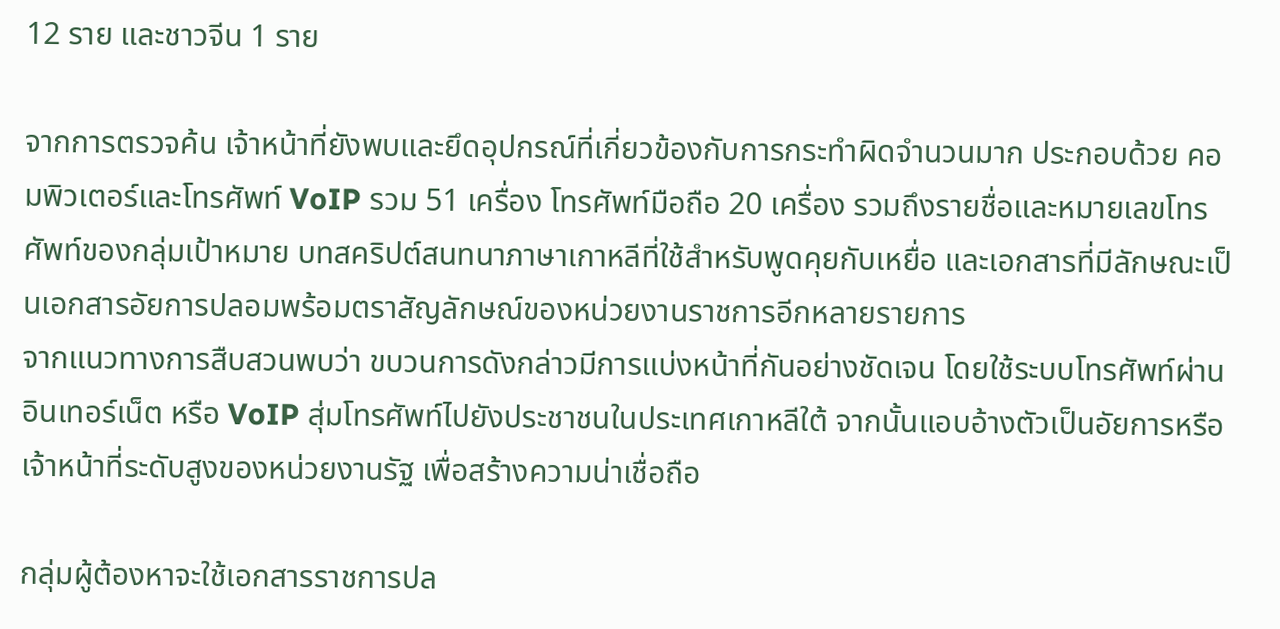12 ราย และชาวจีน 1 ราย

จากการตรวจค้น เจ้าหน้าที่ยังพบและยึดอุปกรณ์ที่เกี่ยวข้องกับการกระทำผิดจำนวนมาก ประกอบด้วย คอมพิวเตอร์และโทรศัพท์ VoIP รวม 51 เครื่อง โทรศัพท์มือถือ 20 เครื่อง รวมถึงรายชื่อและหมายเลขโทรศัพท์ของกลุ่มเป้าหมาย บทสคริปต์สนทนาภาษาเกาหลีที่ใช้สำหรับพูดคุยกับเหยื่อ และเอกสารที่มีลักษณะเป็นเอกสารอัยการปลอมพร้อมตราสัญลักษณ์ของหน่วยงานราชการอีกหลายรายการ
จากแนวทางการสืบสวนพบว่า ขบวนการดังกล่าวมีการแบ่งหน้าที่กันอย่างชัดเจน โดยใช้ระบบโทรศัพท์ผ่านอินเทอร์เน็ต หรือ VoIP สุ่มโทรศัพท์ไปยังประชาชนในประเทศเกาหลีใต้ จากนั้นแอบอ้างตัวเป็นอัยการหรือเจ้าหน้าที่ระดับสูงของหน่วยงานรัฐ เพื่อสร้างความน่าเชื่อถือ

กลุ่มผู้ต้องหาจะใช้เอกสารราชการปล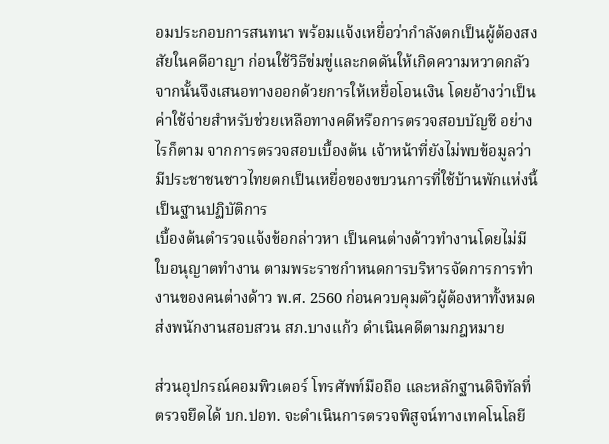อมประกอบการสนทนา พร้อมแจ้งเหยื่อว่ากำลังตกเป็นผู้ต้องสงสัยในคดีอาญา ก่อนใช้วิธีข่มขู่และกดดันให้เกิดความหวาดกลัว จากนั้นจึงเสนอทางออกด้วยการให้เหยื่อโอนเงิน โดยอ้างว่าเป็นค่าใช้จ่ายสำหรับช่วยเหลือทางคดีหรือการตรวจสอบบัญชี อย่างไรก็ตาม จากการตรวจสอบเบื้องต้น เจ้าหน้าที่ยังไม่พบข้อมูลว่ามีประชาชนชาวไทยตกเป็นเหยื่อของขบวนการที่ใช้บ้านพักแห่งนี้เป็นฐานปฏิบัติการ
เบื้องต้นตำรวจแจ้งข้อกล่าวหา เป็นคนต่างด้าวทำงานโดยไม่มีใบอนุญาตทำงาน ตามพระราชกำหนดการบริหารจัดการการทำงานของคนต่างด้าว พ.ศ. 2560 ก่อนควบคุมตัวผู้ต้องหาทั้งหมดส่งพนักงานสอบสวน สภ.บางแก้ว ดำเนินคดีตามกฎหมาย

ส่วนอุปกรณ์คอมพิวเตอร์ โทรศัพท์มือถือ และหลักฐานดิจิทัลที่ตรวจยึดได้ บก.ปอท. จะดำเนินการตรวจพิสูจน์ทางเทคโนโลยี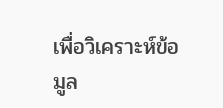เพื่อวิเคราะห์ข้อมูล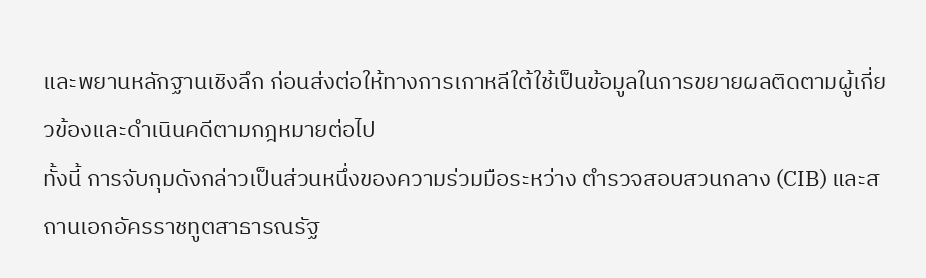และพยานหลักฐานเชิงลึก ก่อนส่งต่อให้ทางการเกาหลีใต้ใช้เป็นข้อมูลในการขยายผลติดตามผู้เกี่ยวข้องและดำเนินคดีตามกฎหมายต่อไป
ทั้งนี้ การจับกุมดังกล่าวเป็นส่วนหนึ่งของความร่วมมือระหว่าง ตำรวจสอบสวนกลาง (CIB) และสถานเอกอัครราชทูตสาธารณรัฐ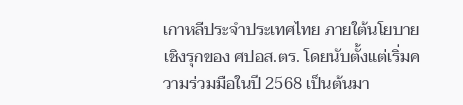เกาหลีประจำประเทศไทย ภายใต้นโยบายเชิงรุกของ ศปอส.ตร. โดยนับตั้งแต่เริ่มความร่วมมือในปี 2568 เป็นต้นมา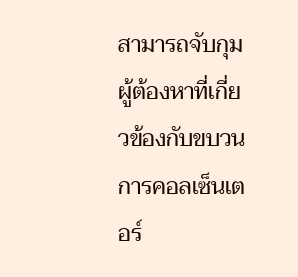สามารถจับกุมผู้ต้องหาที่เกี่ยวข้องกับขบวนการคอลเซ็นเตอร์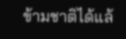ข้ามชาติได้แล้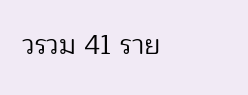วรวม 41 ราย